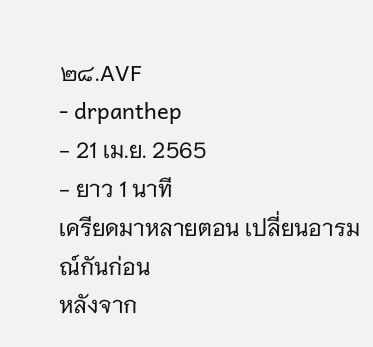๒๘.AVF
- drpanthep
- 21 เม.ย. 2565
- ยาว 1 นาที
เครียดมาหลายตอน เปลี่ยนอารมณ์กันก่อน
หลังจาก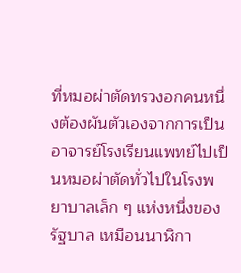ที่หมอผ่าตัดทรวงอกคนหนึ่งต้องผันตัวเองจากการเป็นอาจารย์โรงเรียนแพทย์ไปเป็นหมอผ่าตัดทั่วไปในโรงพยาบาลเล็ก ๆ แห่งหนึ่งของรัฐบาล เหมือนนาฬิกา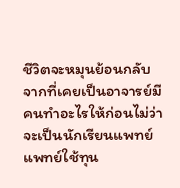ชีวิตจะหมุนย้อนกลับ จากที่เคยเป็นอาจารย์มีคนทำอะไรให้ก่อนไม่ว่าจะเป็นนักเรียนแพทย์ แพทย์ใช้ทุน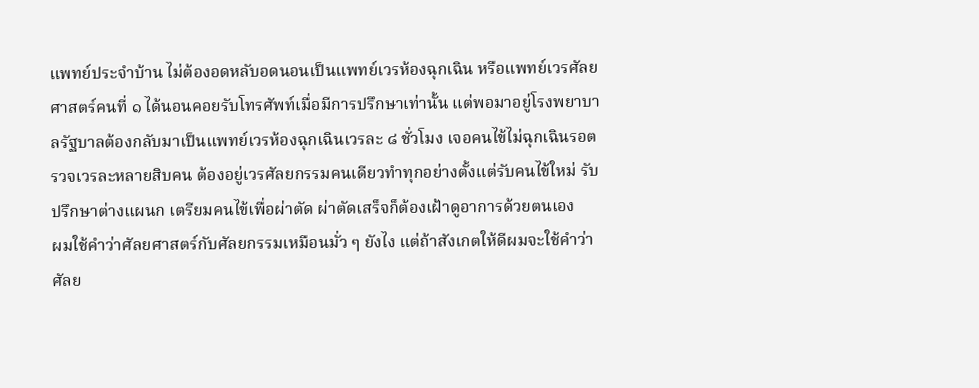แพทย์ประจำบ้าน ไม่ต้องอดหลับอดนอนเป็นแพทย์เวรห้องฉุกเฉิน หรือแพทย์เวรศัลยศาสตร์คนที่ ๑ ได้นอนคอยรับโทรศัพท์เมื่อมีการปรึกษาเท่านั้น แต่พอมาอยู่โรงพยาบาลรัฐบาลต้องกลับมาเป็นแพทย์เวรห้องฉุกเฉินเวรละ ๘ ชั่วโมง เจอคนไข้ไม่ฉุกเฉินรอตรวจเวรละหลายสิบคน ต้องอยู่เวรศัลยกรรมคนเดียวทำทุกอย่างตั้งแต่รับคนไข้ใหม่ รับปรึกษาต่างแผนก เตรียมคนไข้เพื่อผ่าตัด ผ่าตัดเสร็จก็ต้องเฝ้าดูอาการด้วยตนเอง
ผมใช้คำว่าศัลยศาสตร์กับศัลยกรรมเหมือนมั่ว ๆ ยังไง แต่ถ้าสังเกตให้ดีผมจะใช้คำว่าศัลย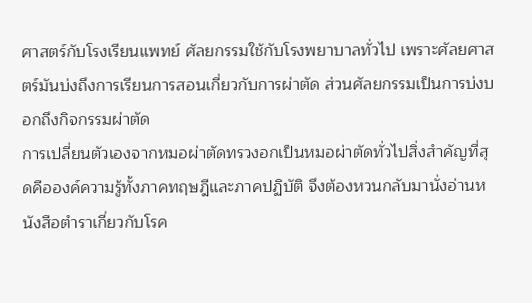ศาสตร์กับโรงเรียนแพทย์ ศัลยกรรมใช้กับโรงพยาบาลทั่วไป เพราะศัลยศาสตร์มันบ่งถึงการเรียนการสอนเกี่ยวกับการผ่าตัด ส่วนศัลยกรรมเป็นการบ่งบอกถึงกิจกรรมผ่าตัด
การเปลี่ยนตัวเองจากหมอผ่าตัดทรวงอกเป็นหมอผ่าตัดทั่วไปสิ่งสำคัญที่สุดคือองค์ความรู้ทั้งภาคทฤษฎีและภาคปฏิบัติ จึงต้องหวนกลับมานั่งอ่านหนังสือตำราเกี่ยวกับโรค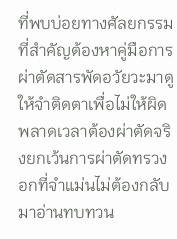ที่พบบ่อยทางศัลยกรรม ที่สำคัญต้องหาคู่มือการผ่าตัดสารพัดอวัยวะมาดูให้จำติดตาเพื่อไม่ให้ผิดพลาดเวลาต้องผ่าตัดจริงยกเว้นการผ่าตัดทรวงอกที่จำแม่นไม่ต้องกลับมาอ่านทบทวน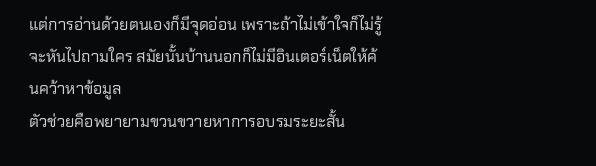แต่การอ่านด้วยตนเองก็มีจุดอ่อน เพราะถ้าไม่เข้าใจก็ไม่รู้จะหันไปถามใคร สมัยนั้นบ้านนอกก็ไม่มีอินเตอร์เน็ตให้ค้นคว้าหาข้อมูล
ตัวช่วยคือพยายามขวนขวายหาการอบรมระยะสั้น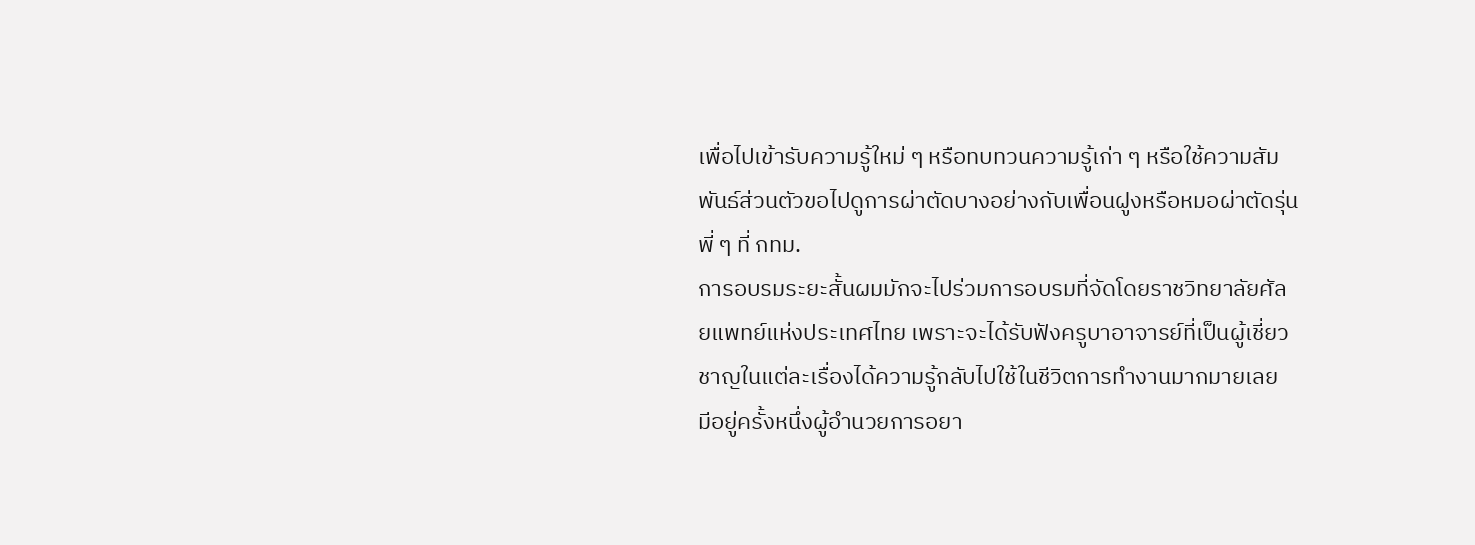เพื่อไปเข้ารับความรู้ใหม่ ๆ หรือทบทวนความรู้เก่า ๆ หรือใช้ความสัมพันธ์ส่วนตัวขอไปดูการผ่าตัดบางอย่างกับเพื่อนฝูงหรือหมอผ่าตัดรุ่นพี่ ๆ ที่ กทม.
การอบรมระยะสั้นผมมักจะไปร่วมการอบรมที่จัดโดยราชวิทยาลัยศัลยแพทย์แห่งประเทศไทย เพราะจะได้รับฟังครูบาอาจารย์ที่เป็นผู้เชี่ยวชาญในแต่ละเรื่องได้ความรู้กลับไปใช้ในชีวิตการทำงานมากมายเลย
มีอยู่ครั้งหนึ่งผู้อำนวยการอยา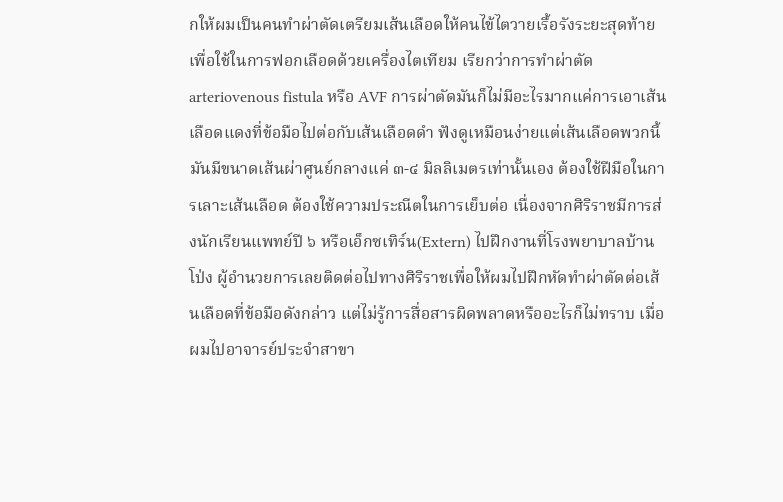กให้ผมเป็นคนทำผ่าตัดเตรียมเส้นเลือดให้คนไข้ไตวายเรื้อรังระยะสุดท้ายเพื่อใช้ในการฟอกเลือดด้วยเครื่องไตเทียม เรียกว่าการทำผ่าตัด arteriovenous fistula หรือ AVF การผ่าตัดมันก็ไม่มีอะไรมากแค่การเอาเส้นเลือดแดงที่ข้อมือไปต่อกับเส้นเลือดดำ ฟังดูเหมือนง่ายแต่เส้นเลือดพวกนี้มันมีขนาดเส้นผ่าศูนย์กลางแค่ ๓-๔ มิลลิเมตรเท่านั้นเอง ต้องใช้ฝีมือในการเลาะเส้นเลือด ต้องใช้ความประณีตในการเย็บต่อ เนื่องจากศิริราชมีการส่งนักเรียนแพทย์ปี ๖ หรือเอ็กซเทิร์น(Extern) ไปฝึกงานที่โรงพยาบาลบ้านโป่ง ผู้อำนวยการเลยติดต่อไปทางศิริราชเพื่อให้ผมไปฝึกหัดทำผ่าตัดต่อเส้นเลือดที่ข้อมือดังกล่าว แต่ไม่รู้การสื่อสารผิดพลาดหรืออะไรก็ไม่ทราบ เมื่อผมไปอาจารย์ประจำสาขา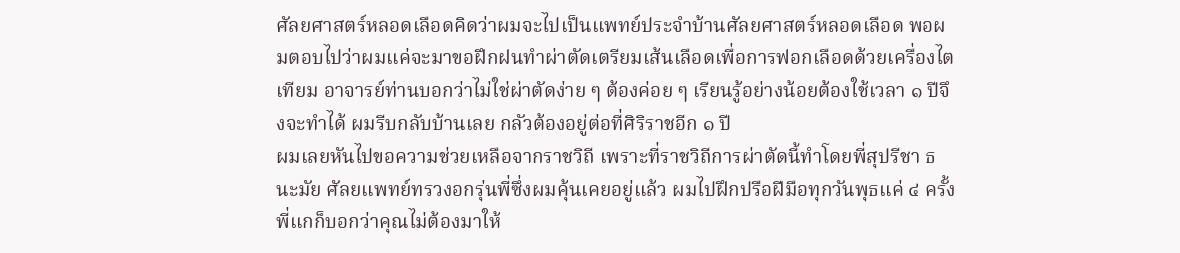ศัลยศาสตร์หลอดเลือดคิดว่าผมจะไปเป็นแพทย์ประจำบ้านศัลยศาสตร์หลอดเลือด พอผมตอบไปว่าผมแค่จะมาขอฝึกฝนทำผ่าตัดเตรียมเส้นเลือดเพื่อการฟอกเลือดด้วยเครื่องไตเทียม อาจารย์ท่านบอกว่าไม่ใช่ผ่าตัดง่าย ๆ ต้องค่อย ๆ เรียนรู้อย่างน้อยต้องใช้เวลา ๑ ปีจึงจะทำได้ ผมรีบกลับบ้านเลย กลัวต้องอยู่ต่อที่ศิริราชอีก ๑ ปี
ผมเลยหันไปขอความช่วยเหลือจากราชวิถี เพราะที่ราชวิถีการผ่าตัดนี้ทำโดยพี่สุปรีชา ธนะมัย ศัลยแพทย์ทรวงอกรุ่นพี่ซึ่งผมคุ้นเคยอยู่แล้ว ผมไปฝึกปรือฝีมือทุกวันพุธแค่ ๔ ครั้ง พี่แกก็บอกว่าคุณไม่ต้องมาให้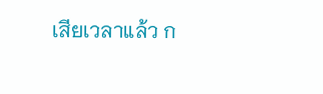เสียเวลาแล้ว ก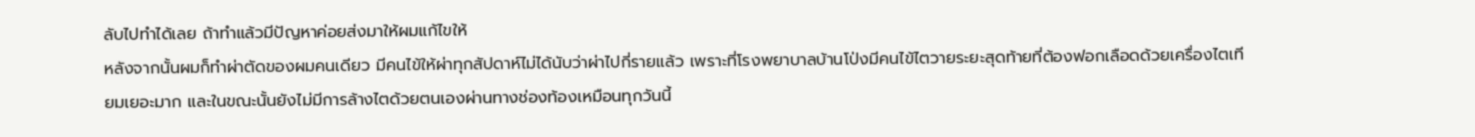ลับไปทำได้เลย ถ้าทำแล้วมีปัญหาค่อยส่งมาให้ผมแก้ไขให้
หลังจากนั้นผมก็ทำผ่าตัดของผมคนเดียว มีคนไข้ให้ผ่าทุกสัปดาห์ไม่ได้นับว่าผ่าไปกี่รายแล้ว เพราะที่โรงพยาบาลบ้านโป่งมีคนไข้ไตวายระยะสุดท้ายที่ต้องฟอกเลือดด้วยเครื่องไตเทียมเยอะมาก และในขณะนั้นยังไม่มีการล้างไตด้วยตนเองผ่านทางช่องท้องเหมือนทุกวันนี้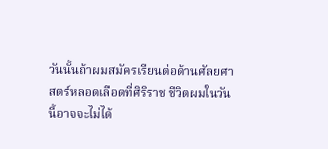วันนั้นถ้าผมสมัครเรียนต่อด้านศัลยศาสตร์หลอดเลือดที่ศิริราช ชีวิตผมในวันนี้อาจจะไม่ได้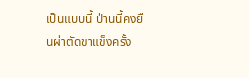เป็นแบบนี้ ป่านนี้คงยืนผ่าตัดขาแข็งครั้ง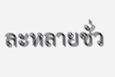ละหลายชั่ว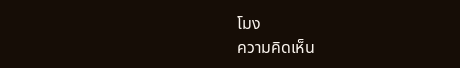โมง
ความคิดเห็น